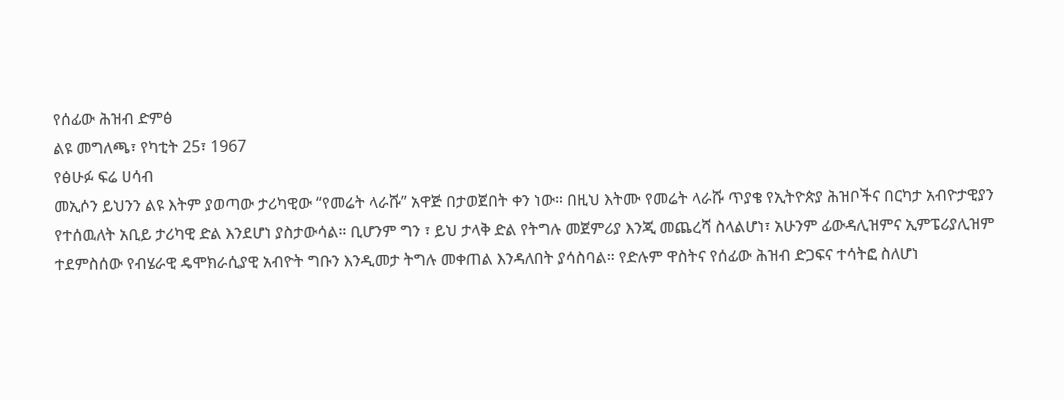የሰፊው ሕዝብ ድምፅ
ልዩ መግለጫ፣ የካቲት 25፣ 1967
የፅሁፉ ፍሬ ሀሳብ
መኢሶን ይህንን ልዩ እትም ያወጣው ታሪካዊው “የመሬት ላራሹ” አዋጅ በታወጀበት ቀን ነው። በዚህ እትሙ የመሬት ላራሹ ጥያቄ የኢትዮጵያ ሕዝቦችና በርካታ አብዮታዊያን የተሰዉለት አቢይ ታሪካዊ ድል እንደሆነ ያስታውሳል። ቢሆንም ግን ፣ ይህ ታላቅ ድል የትግሉ መጀምሪያ እንጂ መጨረሻ ስላልሆነ፣ አሁንም ፊውዳሊዝምና ኢምፔሪያሊዝም ተደምስሰው የብሄራዊ ዴሞክራሲያዊ አብዮት ግቡን እንዲመታ ትግሉ መቀጠል እንዳለበት ያሳስባል። የድሉም ዋስትና የሰፊው ሕዝብ ድጋፍና ተሳትፎ ስለሆነ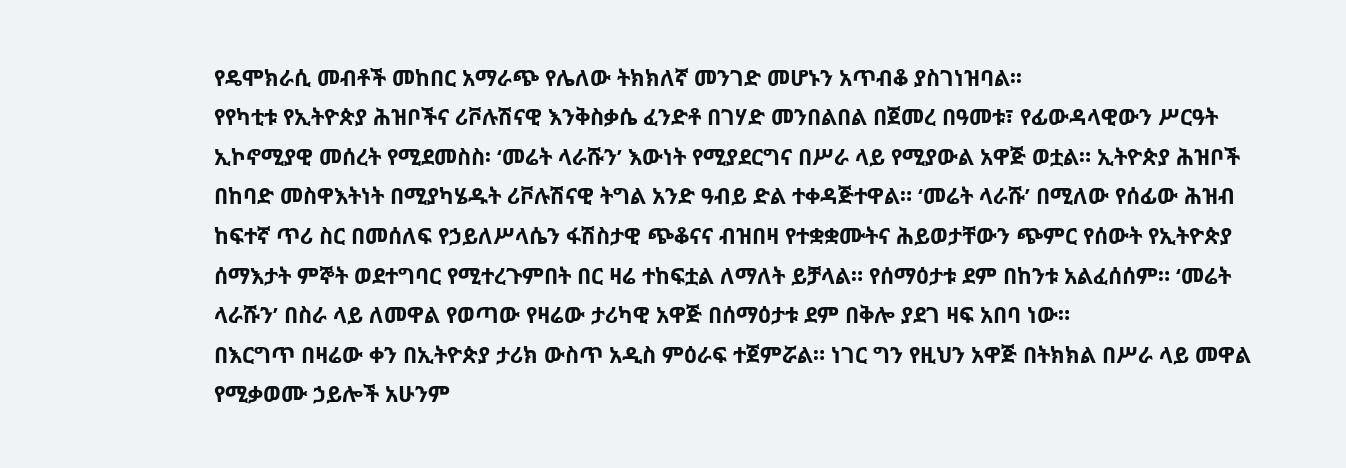የዴሞክራሲ መብቶች መከበር አማራጭ የሌለው ትክክለኛ መንገድ መሆኑን አጥብቆ ያስገነዝባል፡፡
የየካቲቱ የኢትዮጵያ ሕዝቦችና ሪቮሉሽናዊ እንቅስቃሴ ፈንድቶ በገሃድ መንበልበል በጀመረ በዓመቱ፣ የፊውዳላዊውን ሥርዓት ኢኮኖሚያዊ መሰረት የሚደመስስ፡ ‘መሬት ላራሹን’ እውነት የሚያደርግና በሥራ ላይ የሚያውል አዋጅ ወቷል። ኢትዮጵያ ሕዝቦች በከባድ መስዋእትነት በሚያካሄዱት ሪቮሉሽናዊ ትግል አንድ ዓብይ ድል ተቀዳጅተዋል። ‘መሬት ላራሹ’ በሚለው የሰፊው ሕዝብ ከፍተኛ ጥሪ ስር በመሰለፍ የኃይለሥላሴን ፋሽስታዊ ጭቆናና ብዝበዛ የተቋቋሙትና ሕይወታቸውን ጭምር የሰውት የኢትዮጵያ ሰማእታት ምኞት ወደተግባር የሚተረጉምበት በር ዛሬ ተከፍቷል ለማለት ይቻላል። የሰማዕታቱ ደም በከንቱ አልፈሰሰም። ‘መሬት ላራሹን’ በስራ ላይ ለመዋል የወጣው የዛሬው ታሪካዊ አዋጅ በሰማዕታቱ ደም በቅሎ ያደገ ዛፍ አበባ ነው።
በእርግጥ በዛሬው ቀን በኢትዮጵያ ታሪክ ውስጥ አዲስ ምዕራፍ ተጀምሯል። ነገር ግን የዚህን አዋጅ በትክክል በሥራ ላይ መዋል የሚቃወሙ ኃይሎች አሁንም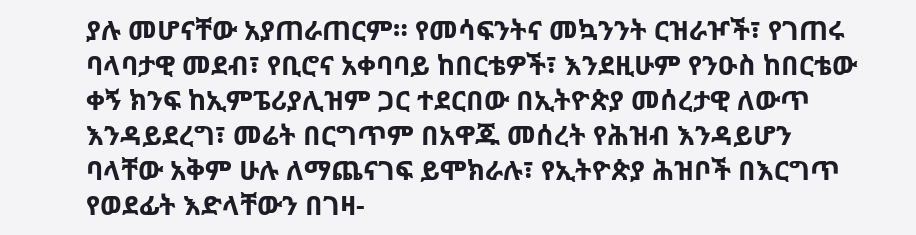ያሉ መሆናቸው አያጠራጠርም። የመሳፍንትና መኳንንት ርዝራዦች፣ የገጠሩ ባላባታዊ መደብ፣ የቢሮና አቀባባይ ከበርቴዎች፣ እንደዚሁም የንዑስ ከበርቴው ቀኝ ክንፍ ከኢምፔሪያሊዝም ጋር ተደርበው በኢትዮጵያ መሰረታዊ ለውጥ እንዳይደረግ፣ መሬት በርግጥም በአዋጁ መሰረት የሕዝብ እንዳይሆን ባላቸው አቅም ሁሉ ለማጨናገፍ ይሞክራሉ፣ የኢትዮጵያ ሕዝቦች በእርግጥ የወደፊት እድላቸውን በገዛ-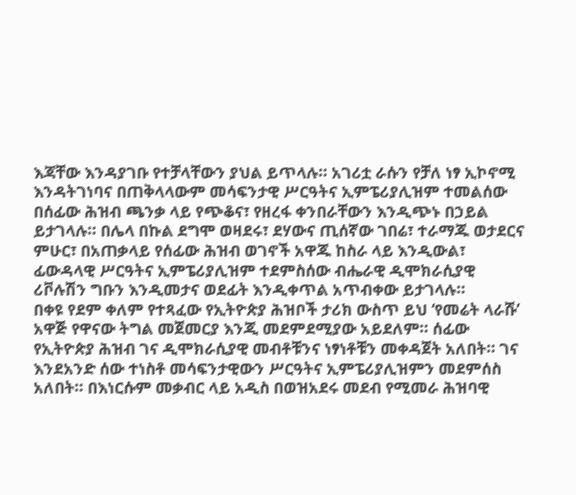እጃቸው እንዳያገቡ የተቻላቸውን ያህል ይጥላሉ። አገሪቷ ራሱን የቻለ ነፃ ኢኮኖሚ እንዳትገነባና በጠቅላላውም መሳፍንታዊ ሥርዓትና ኢምፔሪያሊዝም ተመልሰው በሰፊው ሕዝብ ጫንቃ ላይ የጭቆና፣ የዘረፋ ቀንበራቸውን እንዲጭኑ በኃይል ይታገላሉ። በሌላ በኩል ደግሞ ወዛደሩ፣ ደሃውና ጢሰኛው ገበሬ፣ ተራማጁ ወታደርና ምሁር፣ በአጠቃላይ የሰፊው ሕዝብ ወገኖች አዋጁ ከስራ ላይ እንዲውል፣ ፊውዳላዊ ሥርዓትና ኢምፔሪያሊዝም ተደምስሰው ብሔራዊ ዲሞክራሲያዊ ሪቮሉሽን ግቡን እንዲመታና ወደፊት እንዲቀጥል አጥብቀው ይታገላሉ።
በቀዩ የደም ቀለም የተጻፈው የኢትዮጵያ ሕዝቦች ታሪክ ውስጥ ይህ ‘የመሬት ላራሹ’ አዋጅ የዋናው ትግል መጀመርያ እንጂ መደምደሚያው አይደለም። ሰፊው የኢትዮጵያ ሕዝብ ገና ዲሞክራሲያዊ መብቶቹንና ነፃነቶቹን መቀዳጀት አለበት። ገና እንደአንድ ሰው ተነስቶ መሳፍንታዊውን ሥርዓትና ኢምፔሪያሊዝምን መደምሰስ አለበት። በእነርሱም መቃብር ላይ አዲስ በወዝአደሩ መደብ የሚመራ ሕዝባዊ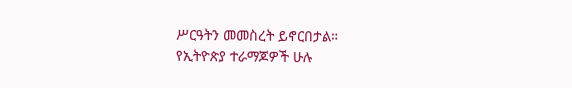ሥርዓትን መመስረት ይኖርበታል።
የኢትዮጵያ ተራማጆዎች ሁሉ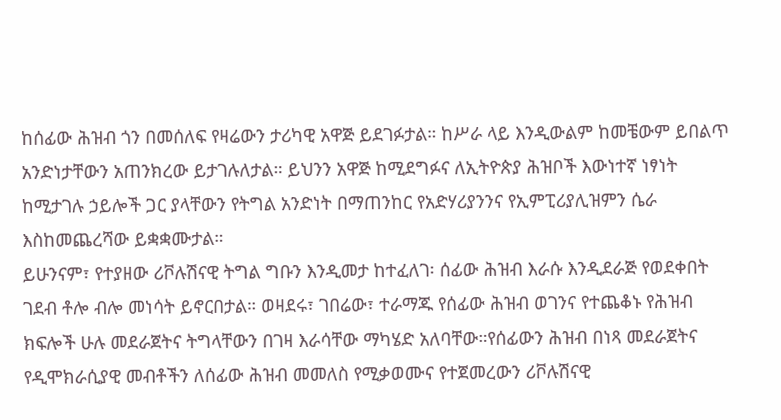ከሰፊው ሕዝብ ጎን በመሰለፍ የዛሬውን ታሪካዊ አዋጅ ይደገፉታል። ከሥራ ላይ እንዲውልም ከመቼውም ይበልጥ አንድነታቸውን አጠንክረው ይታገሉለታል። ይህንን አዋጅ ከሚደግፉና ለኢትዮጵያ ሕዝቦች እውነተኛ ነፃነት ከሚታገሉ ኃይሎች ጋር ያላቸውን የትግል አንድነት በማጠንከር የአድሃሪያንንና የኢምፒሪያሊዝምን ሴራ እስከመጨረሻው ይቋቋሙታል።
ይሁንናም፣ የተያዘው ሪቮሉሽናዊ ትግል ግቡን እንዲመታ ከተፈለገ፡ ሰፊው ሕዝብ እራሱ እንዲደራጅ የወደቀበት ገደብ ቶሎ ብሎ መነሳት ይኖርበታል። ወዛደሩ፣ ገበሬው፣ ተራማጁ የሰፊው ሕዝብ ወገንና የተጨቆኑ የሕዝብ ክፍሎች ሁሉ መደራጀትና ትግላቸውን በገዛ እራሳቸው ማካሄድ አለባቸው።የሰፊውን ሕዝብ በነጻ መደራጀትና የዲሞክራሲያዊ መብቶችን ለሰፊው ሕዝብ መመለስ የሚቃወሙና የተጀመረውን ሪቮሉሽናዊ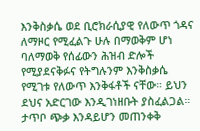እንቅስቃሴ ወደ ቢሮክራሲያዊ የለውጥ ጎዳና ለማዞር የሚፈልጉ ሁሉ በማወቅም ሆነ ባለማወቅ የሰፊውን ሕዝብ ድሎች የሚያደናቅፉና የትግሉንም እንቅስቃሴ የሚገቱ የለውጥ እንቅፋቶች ናቸው። ይህን ደህና አድርገው እንዲገነዘቡት ያስፈልጋል። ታጥቦ ጭቃ እንዳይሆን መጠንቀቅ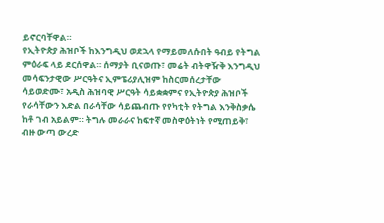ይኖርባቸዋል።
የኢትዮጵያ ሕዝቦች ከእንግዲህ ወደኋላ የማይመለሱበት ዓብይ የትግል ምዕራፍ ላይ ደርሰዋል። ሰማያት ቢናወጡ፣ መሬት ብትዋዥቅ እንግዲህ መሳፍንታዊው ሥርዓትና ኢምፔሪያሊዝም ከስርመሰረታቸው ሳይወድሙ፣ አዲስ ሕዝባዊ ሥርዓት ሳይቋቋምና የኢትዮጵያ ሕዝቦች የራሳቸውን እድል በራሳቸው ሳይጨብጡ የየካቲት የትግል እንቅስቃሴ ከቶ ገብ አይልም። ትግሉ መራራና ከፍተኛ መስዋዕትነት የሚጠይቅ፣ ብዙ ውጣ ውረድ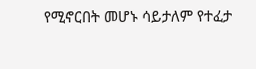የሚኖርበት መሆኑ ሳይታለም የተፈታ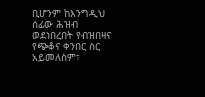ቢሆንም ከእንግዲህ ሰፊው ሕዝብ ወደነበረበት የብዝበዛና የጭቆና ቀንበር ስር አይመለስም፣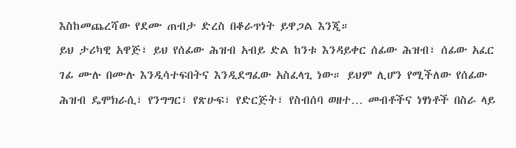እስከመጨረሻው የደሙ ጠብታ ድረስ በቆራጥነት ይዋጋል እንጂ።
ይህ ታሪካዊ አዋጅ፣ ይህ የሰፊው ሕዝብ አብይ ድል ከንቱ እንዳይቀር ሰፊው ሕዝብ፣ ሰፊው አፈር ገፊ ሙሉ በሙሉ እንዲሳተፍበትና እንዲደግፈው አስፈላጊ ነው። ይህም ሊሆን የሚችለው የሰፊው ሕዝብ ዴሞክራሲ፣ የንግግር፣ የጽሁፍ፣ የድርጅት፣ የስብሰባ ወዘተ… መብቶችና ነፃነቶች በስራ ላይ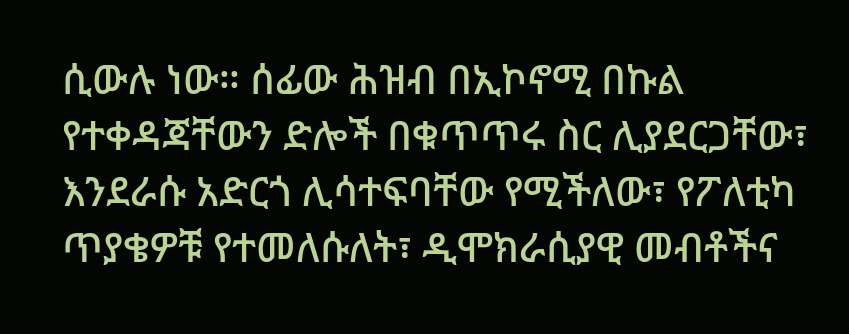ሲውሉ ነው። ሰፊው ሕዝብ በኢኮኖሚ በኩል የተቀዳጃቸውን ድሎች በቁጥጥሩ ስር ሊያደርጋቸው፣ እንደራሱ አድርጎ ሊሳተፍባቸው የሚችለው፣ የፖለቲካ ጥያቄዎቹ የተመለሱለት፣ ዲሞክራሲያዊ መብቶችና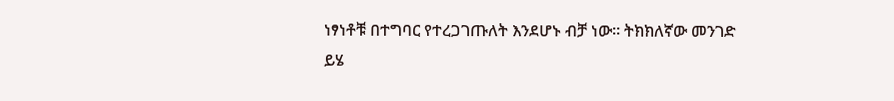ነፃነቶቹ በተግባር የተረጋገጡለት እንደሆኑ ብቻ ነው። ትክክለኛው መንገድ ይሄ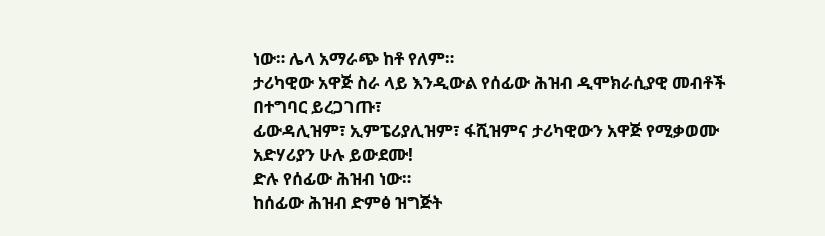ነው። ሌላ አማራጭ ከቶ የለም።
ታሪካዊው አዋጅ ስራ ላይ እንዲውል የሰፊው ሕዝብ ዲሞክራሲያዊ መብቶች በተግባር ይረጋገጡ፣
ፊውዳሊዝም፣ ኢምፔሪያሊዝም፣ ፋሺዝምና ታሪካዊውን አዋጅ የሚቃወሙ አድሃሪያን ሁሉ ይውደሙ!
ድሉ የሰፊው ሕዝብ ነው።
ከሰፊው ሕዝብ ድምፅ ዝግጅት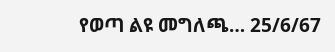የወጣ ልዩ መግለጫ… 25/6/67